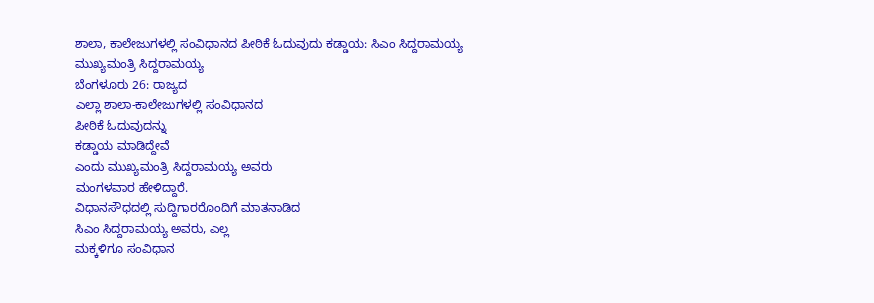ಶಾಲಾ, ಕಾಲೇಜುಗಳಲ್ಲಿ ಸಂವಿಧಾನದ ಪೀಠಿಕೆ ಓದುವುದು ಕಡ್ಡಾಯ: ಸಿಎಂ ಸಿದ್ದರಾಮಯ್ಯ
ಮುಖ್ಯಮಂತ್ರಿ ಸಿದ್ದರಾಮಯ್ಯ
ಬೆಂಗಳೂರು 26: ರಾಜ್ಯದ
ಎಲ್ಲಾ ಶಾಲಾ-ಕಾಲೇಜುಗಳಲ್ಲಿ ಸಂವಿಧಾನದ
ಪೀಠಿಕೆ ಓದುವುದನ್ನು
ಕಡ್ಡಾಯ ಮಾಡಿದ್ದೇವೆ
ಎಂದು ಮುಖ್ಯಮಂತ್ರಿ ಸಿದ್ದರಾಮಯ್ಯ ಅವರು
ಮಂಗಳವಾರ ಹೇಳಿದ್ದಾರೆ.
ವಿಧಾನಸೌಧದಲ್ಲಿ ಸುದ್ದಿಗಾರರೊಂದಿಗೆ ಮಾತನಾಡಿದ
ಸಿಎಂ ಸಿದ್ದರಾಮಯ್ಯ ಅವರು, ಎಲ್ಲ
ಮಕ್ಕಳಿಗೂ ಸಂವಿಧಾನ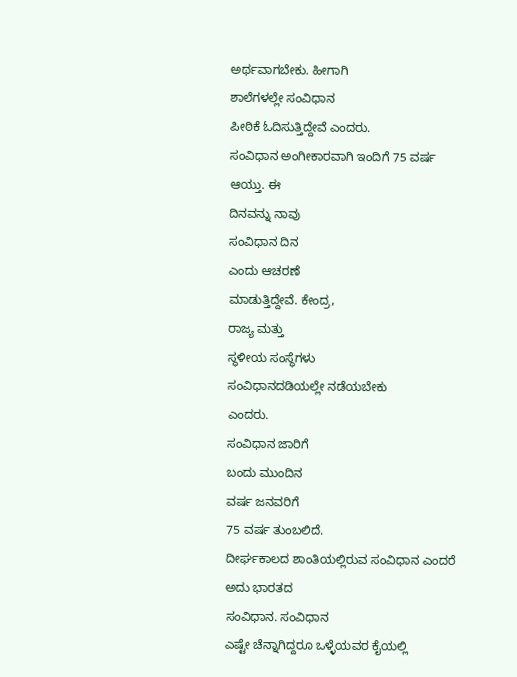ಅರ್ಥವಾಗಬೇಕು. ಹೀಗಾಗಿ
ಶಾಲೆಗಳಲ್ಲೇ ಸಂವಿಧಾನ
ಪೀಠಿಕೆ ಓದಿಸುತ್ತಿದ್ದೇವೆ ಎಂದರು.
ಸಂವಿಧಾನ ಅಂಗೀಕಾರವಾಗಿ ಇಂದಿಗೆ 75 ವರ್ಷ
ಆಯ್ತು. ಈ
ದಿನವನ್ನು ನಾವು
ಸಂವಿಧಾನ ದಿನ
ಎಂದು ಆಚರಣೆ
ಮಾಡುತ್ತಿದ್ದೇವೆ. ಕೇಂದ್ರ,
ರಾಜ್ಯ ಮತ್ತು
ಸ್ಥಳೀಯ ಸಂಸ್ಥೆಗಳು
ಸಂವಿಧಾನದಡಿಯಲ್ಲೇ ನಡೆಯಬೇಕು
ಎಂದರು.
ಸಂವಿಧಾನ ಜಾರಿಗೆ
ಬಂದು ಮುಂದಿನ
ವರ್ಷ ಜನವರಿಗೆ
75 ವರ್ಷ ತುಂಬಲಿದೆ.
ದೀರ್ಘಕಾಲದ ಶಾಂತಿಯಲ್ಲಿರುವ ಸಂವಿಧಾನ ಎಂದರೆ
ಅದು ಭಾರತದ
ಸಂವಿಧಾನ. ಸಂವಿಧಾನ
ಎಷ್ಟೇ ಚೆನ್ನಾಗಿದ್ದರೂ ಒಳ್ಳೆಯವರ ಕೈಯಲ್ಲಿ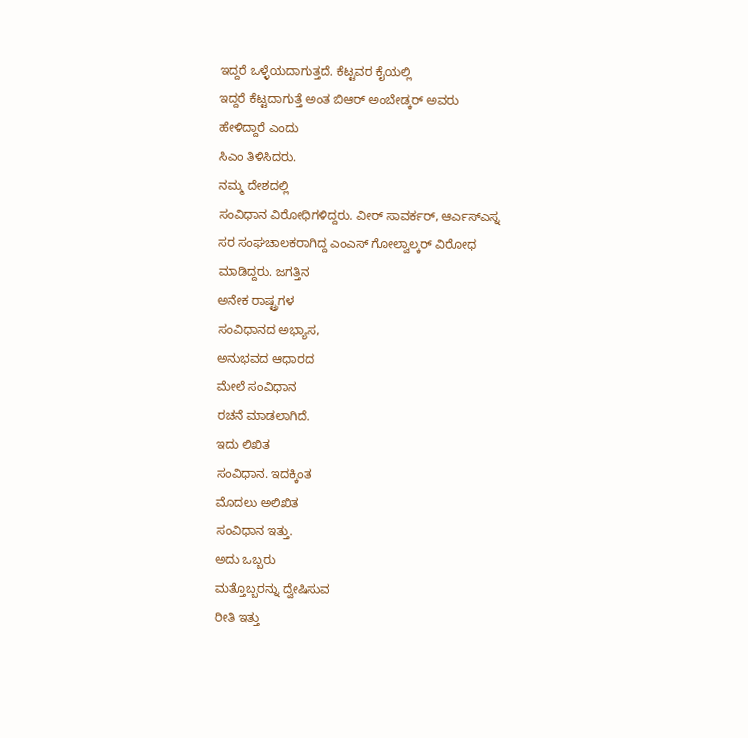ಇದ್ದರೆ ಒಳ್ಳೆಯದಾಗುತ್ತದೆ. ಕೆಟ್ಟವರ ಕೈಯಲ್ಲಿ
ಇದ್ದರೆ ಕೆಟ್ಟದಾಗುತ್ತೆ ಅಂತ ಬಿಆರ್ ಅಂಬೇಡ್ಕರ್ ಅವರು
ಹೇಳಿದ್ದಾರೆ ಎಂದು
ಸಿಎಂ ತಿಳಿಸಿದರು.
ನಮ್ಮ ದೇಶದಲ್ಲಿ
ಸಂವಿಧಾನ ವಿರೋಧಿಗಳಿದ್ದರು. ವೀರ್ ಸಾವರ್ಕರ್, ಆರ್ಎಸ್ಎಸ್ನ
ಸರ ಸಂಘಚಾಲಕರಾಗಿದ್ದ ಎಂಎಸ್ ಗೋಲ್ವಾಲ್ಕರ್ ವಿರೋಧ
ಮಾಡಿದ್ದರು. ಜಗತ್ತಿನ
ಅನೇಕ ರಾಷ್ಟ್ರಗಳ
ಸಂವಿಧಾನದ ಅಭ್ಯಾಸ,
ಅನುಭವದ ಆಧಾರದ
ಮೇಲೆ ಸಂವಿಧಾನ
ರಚನೆ ಮಾಡಲಾಗಿದೆ.
ಇದು ಲಿಖಿತ
ಸಂವಿಧಾನ. ಇದಕ್ಕಿಂತ
ಮೊದಲು ಅಲಿಖಿತ
ಸಂವಿಧಾನ ಇತ್ತು.
ಅದು ಒಬ್ಬರು
ಮತ್ತೊಬ್ಬರನ್ನು ದ್ವೇಷಿಸುವ
ರೀತಿ ಇತ್ತು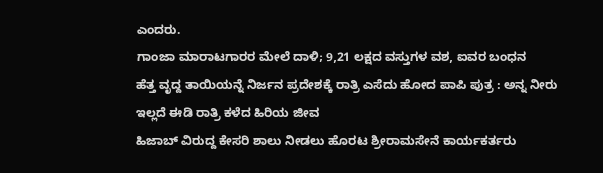ಎಂದರು.
ಗಾಂಜಾ ಮಾರಾಟಗಾರರ ಮೇಲೆ ದಾಳಿ; 9,21 ಲಕ್ಷದ ವಸ್ತುಗಳ ವಶ, ಐವರ ಬಂಧನ
ಹೆತ್ತ ವೃದ್ದ ತಾಯಿಯನ್ನೆ ನಿರ್ಜನ ಪ್ರದೇಶಕ್ಕೆ ರಾತ್ರಿ ಎಸೆದು ಹೋದ ಪಾಪಿ ಪುತ್ರ : ಅನ್ನ ನೀರು ಇಲ್ಲದೆ ಈಡಿ ರಾತ್ರಿ ಕಳೆದ ಹಿರಿಯ ಜೀವ
ಹಿಜಾಬ್ ವಿರುದ್ದ ಕೇಸರಿ ಶಾಲು ನೀಡಲು ಹೊರಟ ಶ್ರೀರಾಮಸೇನೆ ಕಾರ್ಯಕರ್ತರು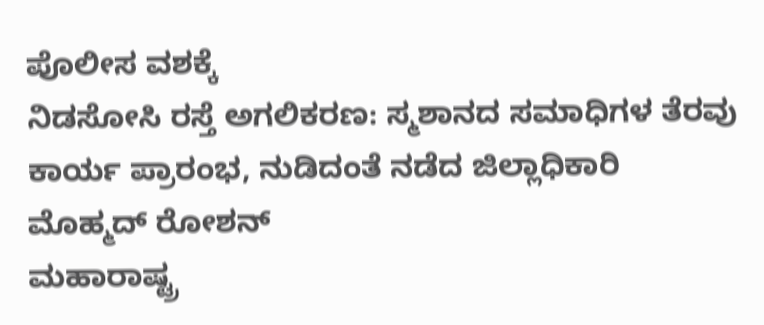ಪೊಲೀಸ ವಶಕ್ಕೆ
ನಿಡಸೋಸಿ ರಸ್ತೆ ಅಗಲಿಕರಣ: ಸ್ಮಶಾನದ ಸಮಾಧಿಗಳ ತೆರವು ಕಾರ್ಯ ಪ್ರಾರಂಭ, ನುಡಿದಂತೆ ನಡೆದ ಜಿಲ್ಲಾಧಿಕಾರಿ ಮೊಹ್ಮದ್ ರೋಶನ್
ಮಹಾರಾಷ್ಟ್ರ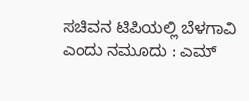ಸಚಿವನ ಟಿಪಿಯಲ್ಲಿ ಬೆಳಗಾವಿ ಎಂದು ನಮೂದು : ಎಮ್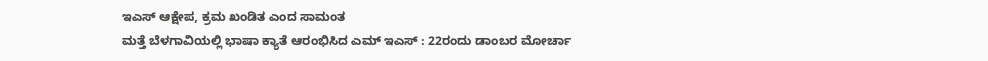ಇಎಸ್ ಆಕ್ಷೇಪ, ಕ್ರಮ ಖಂಡಿತ ಎಂದ ಸಾಮಂತ
ಮತ್ತೆ ಬೆಳಗಾವಿಯಲ್ಲಿ ಭಾಷಾ ಕ್ಯಾತೆ ಆರಂಭಿಸಿದ ಎಮ್ ಇಎಸ್ : 22ರಂದು ಡಾಂಬರ ಮೋರ್ಚಾ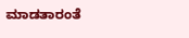ಮಾಡತಾರಂತೆ